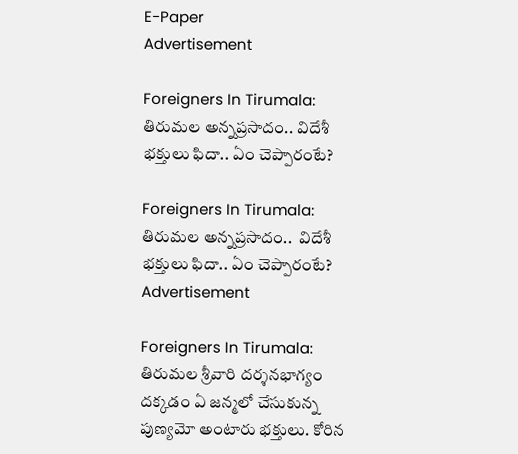E-Paper
Advertisement

Foreigners In Tirumala: తిరుమల అన్నప్రసాదం.. విదేశీ భక్తులు ఫిదా.. ఏం చెప్పారంటే?

Foreigners In Tirumala: తిరుమల అన్నప్రసాదం..  విదేశీ భక్తులు ఫిదా.. ఏం చెప్పారంటే?
Advertisement

Foreigners In Tirumala: తిరుమల శ్రీవారి దర్శనభాగ్యం దక్కడం ఏ జన్మలో చేసుకున్న పుణ్యమో అంటారు భక్తులు. కోరిన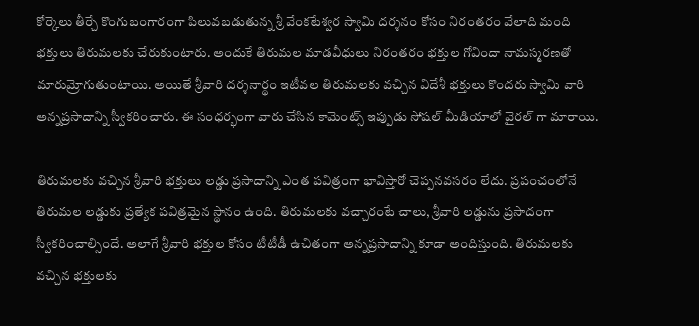కోర్కెలు తీర్చే కొంగుబంగారంగా పిలువబడుతున్న శ్రీ వేంకటేశ్వర స్వామి దర్శనం కోసం నిరంతరం వేలాది మంది భక్తులు తిరుమలకు చేరుకుంటారు. అందుకే తిరుమల మాడవీధులు నిరంతరం భక్తుల గోవిందా నామస్మరణతో మారుమ్రోగుతుంటాయి. అయితే శ్రీవారి దర్శనార్థం ఇటీవల తిరుమలకు వచ్చిన విదేశీ భక్తులు కొందరు స్వామి వారి అన్నప్రసాదాన్ని స్వీకరించారు. ఈ సంధర్భంగా వారు చేసిన కామెంట్స్ ఇప్పుడు సోషల్ మీడియాలో వైరల్ గా మారాయి.

తిరుమలకు వచ్చిన శ్రీవారి భక్తులు లడ్డు ప్రసాదాన్ని ఎంత పవిత్రంగా భావిస్తారో చెప్పనవసరం లేదు. ప్రపంచంలోనే తిరుమల లడ్డుకు ప్రత్యేక పవిత్రమైన స్థానం ఉంది. తిరుమలకు వచ్చారంటే చాలు, శ్రీవారి లడ్డును ప్రసాదంగా స్వీకరించాల్సిందే. అలాగే శ్రీవారి భక్తుల కోసం టీటీడీ ఉచితంగా అన్నప్రసాదాన్ని కూడా అందిస్తుంది. తిరుమలకు వచ్చిన భక్తులకు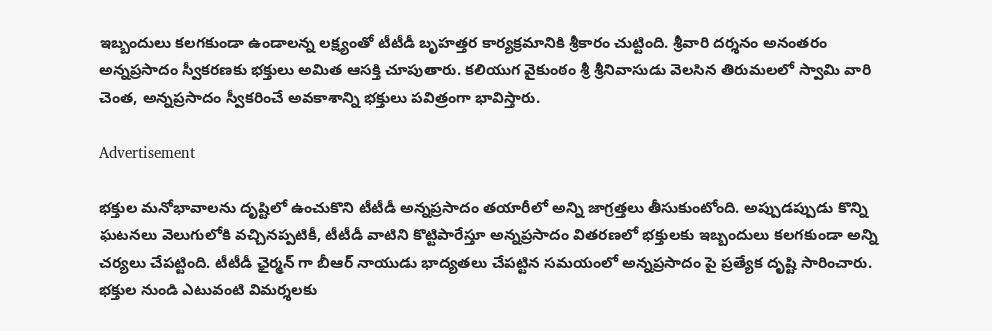ఇబ్బందులు కలగకుండా ఉండాలన్న లక్ష్యంతో టీటీడీ బృహత్తర కార్యక్రమానికి శ్రీకారం చుట్టింది. శ్రీవారి దర్శనం అనంతరం అన్నప్రసాదం స్వీకరణకు భక్తులు అమిత ఆసక్తి చూపుతారు. కలియుగ వైకుంఠం శ్రీ శ్రీనివాసుడు వెలసిన తిరుమలలో స్వామి వారి చెంత, అన్నప్రసాదం స్వీకరించే అవకాశాన్ని భక్తులు పవిత్రంగా భావిస్తారు.

Advertisement

భక్తుల మనోభావాలను దృష్టిలో ఉంచుకొని టీటీడీ అన్నప్రసాదం తయారీలో అన్ని జాగ్రత్తలు తీసుకుంటోంది. అప్పుడప్పుడు కొన్ని ఘటనలు వెలుగులోకి వచ్చినప్పటికీ, టీటీడీ వాటిని కొట్టిపారేస్తూ అన్నప్రసాదం వితరణలో భక్తులకు ఇబ్బందులు కలగకుండా అన్ని చర్యలు చేపట్టింది. టీటీడీ ఛైర్మన్ గా బీఆర్ నాయుడు భాద్యతలు చేపట్టిన సమయంలో అన్నప్రసాదం పై ప్రత్యేక దృష్టి సారించారు. భక్తుల నుండి ఎటువంటి విమర్శలకు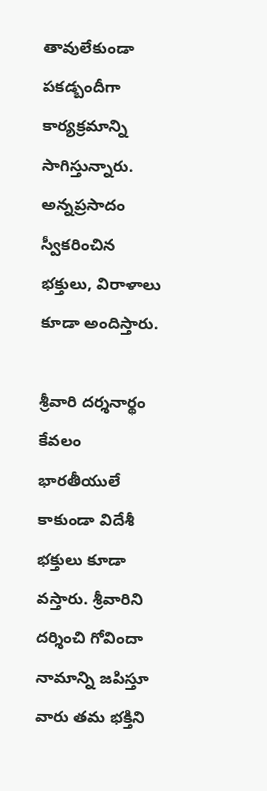తావులేకుండా పకడ్బందీగా కార్యక్రమాన్ని సాగిస్తున్నారు. అన్నప్రసాదం స్వీకరించిన భక్తులు, విరాళాలు కూడా అందిస్తారు.

శ్రీవారి దర్శనార్థం కేవలం భారతీయులే కాకుండా విదేశీ భక్తులు కూడా వస్తారు. శ్రీవారిని దర్శించి గోవిందా నామాన్ని జపిస్తూ వారు తమ భక్తిని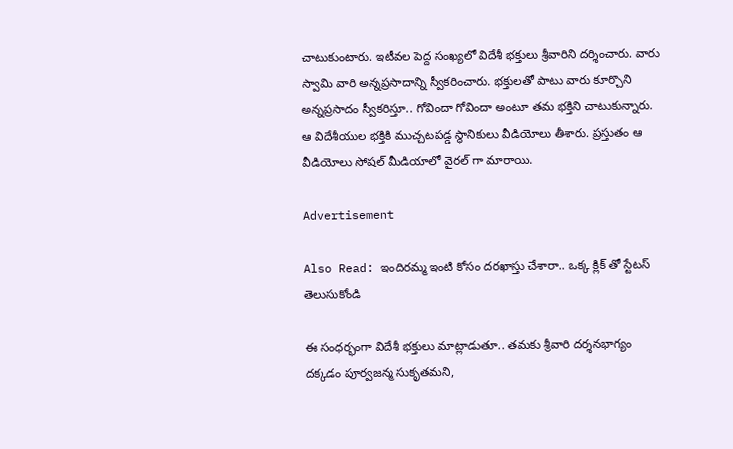చాటుకుంటారు. ఇటీవల పెద్ద సంఖ్యలో విదేశీ భక్తులు శ్రీవారిని దర్శించారు. వారు స్వామి వారి అన్నప్రసాదాన్ని స్వీకరించారు. భక్తులతో పాటు వారు కూర్చొని అన్నప్రసాదం స్వీకరిస్తూ.. గోవిందా గోవిందా అంటూ తమ భక్తిని చాటుకున్నారు. ఆ విదేశీయుల భక్తికి ముచ్చటపడ్డ స్థానికులు వీడియోలు తీశారు. ప్రస్తుతం ఆ వీడియోలు సోషల్ మీడియాలో వైరల్ గా మారాయి.

Advertisement

Also Read: ఇందిరమ్మ ఇంటి కోసం దరఖాస్తు చేశారా.. ఒక్క క్లిక్ తో స్టేటస్ తెలుసుకోండి

ఈ సంధర్భంగా విదేశీ భక్తులు మాట్లాడుతూ.. తమకు శ్రీవారి దర్శనభాగ్యం దక్కడం పూర్వజన్మ సుకృతమని,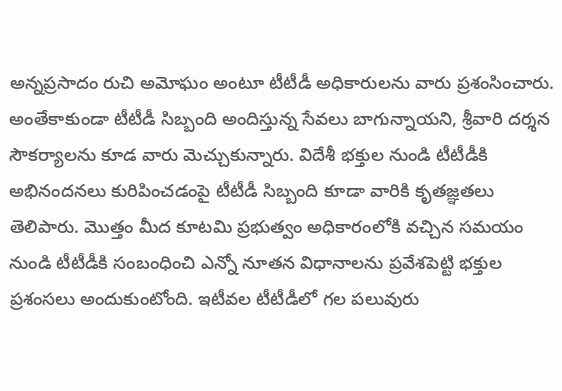అన్నప్రసాదం రుచి అమోఘం అంటూ టీటీడీ అధికారులను వారు ప్రశంసించారు. అంతేకాకుండా టీటీడీ సిబ్బంది అందిస్తున్న సేవలు బాగున్నాయని, శ్రీవారి దర్శన సౌకర్యాలను కూడ వారు మెచ్చుకున్నారు. విదేశీ భక్తుల నుండి టీటీడీకి అభినందనలు కురిపించడంపై టీటీడీ సిబ్బంది కూడా వారికి కృతజ్ఞతలు తెలిపారు. మొత్తం మీద కూటమి ప్రభుత్వం అధికారంలోకి వచ్చిన సమయం నుండి టీటీడీకి సంబంధించి ఎన్నో నూతన విధానాలను ప్రవేశపెట్టి భక్తుల ప్రశంసలు అందుకుంటోంది. ఇటీవల టీటీడీలో గల పలువురు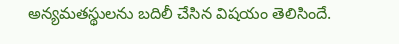అన్యమతస్థులను బదిలీ చేసిన విషయం తెలిసిందే.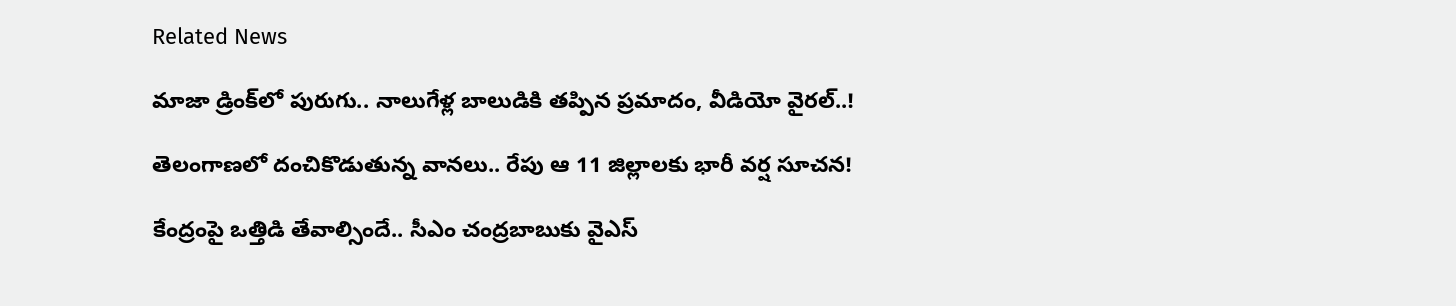Related News

మాజా డ్రింక్‌లో పురుగు.. నాలుగేళ్ల బాలుడికి తప్పిన ప్రమాదం, వీడియో వైరల్..!

తెలంగాణలో దంచికొడుతున్న వానలు.. రేపు ఆ 11 జిల్లాలకు భారీ వర్ష సూచన!

కేంద్రంపై ఒత్తిడి తేవాల్సిందే.. సీఎం చంద్రబాబుకు వైఎస్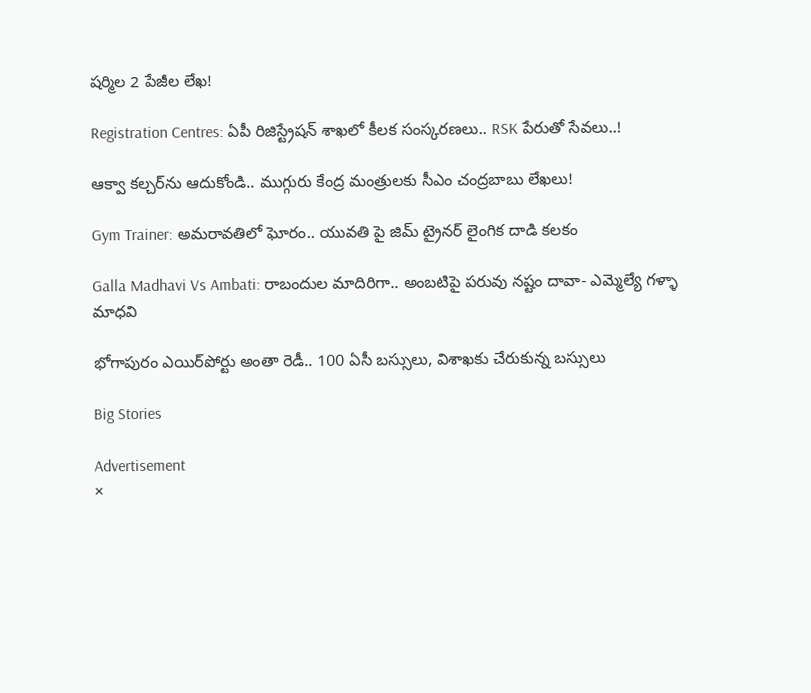షర్మిల 2 పేజీల లేఖ!

Registration Centres: ఏపీ రిజిస్ట్రేషన్ శాఖలో కీలక సంస్కరణలు.. RSK పేరుతో సేవలు..!

ఆక్వా కల్చర్‌ను ఆదుకోండి.. ముగ్గురు కేంద్ర మంత్రులకు సీఎం చంద్రబాబు లేఖలు!

Gym Trainer: అమరావతిలో ఘోరం.. యువతి పై జిమ్ ట్రైనర్ లైంగిక దాడి కలకం

Galla Madhavi Vs Ambati: రాబందుల మాదిరిగా.. అంబటిపై పరువు నష్టం దావా- ఎమ్మెల్యే గళ్ళా మాధవి

భోగాపురం ఎయిర్‌పోర్టు అంతా రెడీ.. 100 ఏసీ బస్సులు, విశాఖకు చేరుకున్న బస్సులు

Big Stories

Advertisement
×